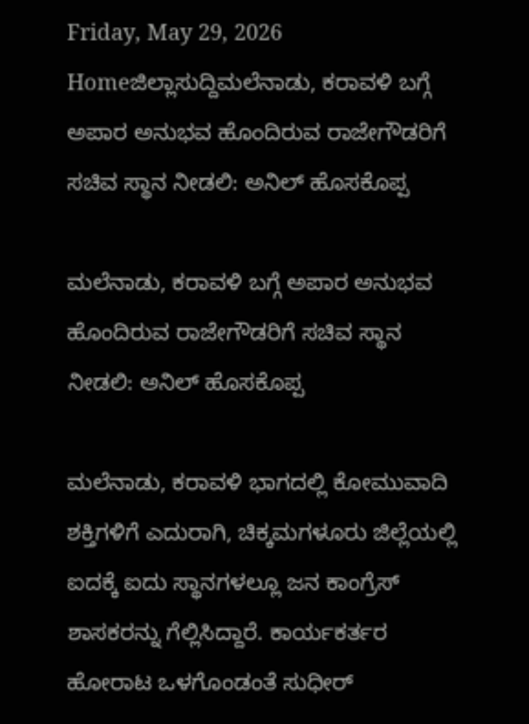Friday, May 29, 2026
Homeಜಿಲ್ಲಾಸುದ್ದಿಮಲೆನಾಡು, ಕರಾವಳಿ ಬಗ್ಗೆ ಅಪಾರ ಅನುಭವ ಹೊಂದಿರುವ ರಾಜೇಗೌಡರಿಗೆ ಸಚಿವ ಸ್ಥಾನ ನೀಡಲಿ: ಅನಿಲ್ ಹೊಸಕೊಪ್ಪ

ಮಲೆನಾಡು, ಕರಾವಳಿ ಬಗ್ಗೆ ಅಪಾರ ಅನುಭವ ಹೊಂದಿರುವ ರಾಜೇಗೌಡರಿಗೆ ಸಚಿವ ಸ್ಥಾನ ನೀಡಲಿ: ಅನಿಲ್ ಹೊಸಕೊಪ್ಪ

ಮಲೆನಾಡು, ಕರಾವಳಿ ಭಾಗದಲ್ಲಿ ಕೋಮುವಾದಿ ಶಕ್ತಿಗಳಿಗೆ ಎದುರಾಗಿ, ಚಿಕ್ಕಮಗಳೂರು ಜಿಲ್ಲೆಯಲ್ಲಿ ಐದಕ್ಕೆ ಐದು ಸ್ಥಾನಗಳಲ್ಲೂ ಜನ ಕಾಂಗ್ರೆಸ್ ಶಾಸಕರನ್ನು ಗೆಲ್ಲಿಸಿದ್ದಾರೆ. ಕಾರ್ಯಕರ್ತರ ಹೋರಾಟ ಒಳಗೊಂಡಂತೆ ಸುಧೀರ್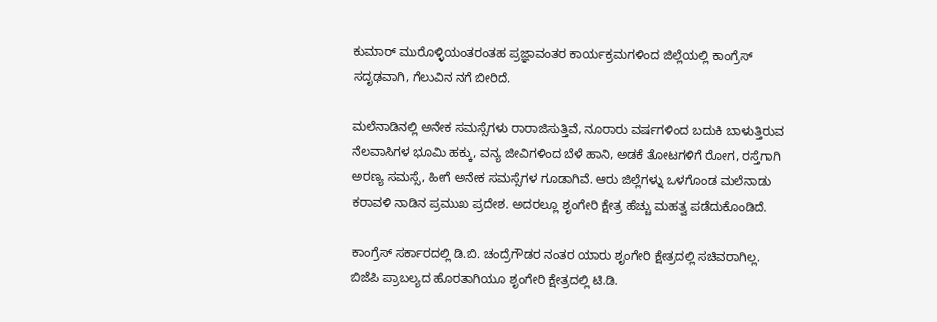ಕುಮಾರ್ ಮುರೊಳ್ಳಿಯಂತರಂತಹ ಪ್ರಜ್ಞಾವಂತರ ಕಾರ್ಯಕ್ರಮಗಳಿಂದ ಜಿಲ್ಲೆಯಲ್ಲಿ ಕಾಂಗ್ರೆಸ್ ಸದೃಢವಾಗಿ, ಗೆಲುವಿನ ನಗೆ ಬೀರಿದೆ.

ಮಲೆನಾಡಿನಲ್ಲಿ ಅನೇಕ ಸಮಸ್ಸೆಗಳು ರಾರಾಜಿಸುತ್ತಿವೆ, ನೂರಾರು ವರ್ಷಗಳಿಂದ ಬದುಕಿ ಬಾಳುತ್ತಿರುವ ನೆಲವಾಸಿಗಳ ಭೂಮಿ ಹಕ್ಕು, ವನ್ಯ ಜೀವಿಗಳಿಂದ ಬೆಳೆ ಹಾನಿ, ಅಡಕೆ ತೋಟಗಳಿಗೆ ರೋಗ, ರಸ್ತೆಗಾಗಿ ಅರಣ್ಯ ಸಮಸ್ಸೆ, ಹೀಗೆ ಅನೇಕ ಸಮಸ್ಸೆಗಳ ಗೂಡಾಗಿವೆ. ಆರು ಜಿಲ್ಲೆಗಳ್ನು ಒಳಗೊಂಡ ಮಲೆನಾಡು ಕರಾವಳಿ ನಾಡಿನ ಪ್ರಮುಖ ಪ್ರದೇಶ. ಅದರಲ್ಲೂ ಶೃಂಗೇರಿ ಕ್ಷೇತ್ರ ಹೆಚ್ಚು ಮಹತ್ವ ಪಡೆದುಕೊಂಡಿದೆ.

ಕಾಂಗ್ರೆಸ್ ಸರ್ಕಾರದಲ್ಲಿ ಡಿ.ಬಿ. ಚಂದ್ರೆಗೌಡರ ನಂತರ ಯಾರು ಶೃಂಗೇರಿ ಕ್ಷೇತ್ರದಲ್ಲಿ ಸಚಿವರಾಗಿಲ್ಲ. ಬಿಜೆಪಿ ಪ್ರಾಬಲ್ಯದ ಹೊರತಾಗಿಯೂ ಶೃಂಗೇರಿ ಕ್ಷೇತ್ರದಲ್ಲಿ ಟಿ.ಡಿ.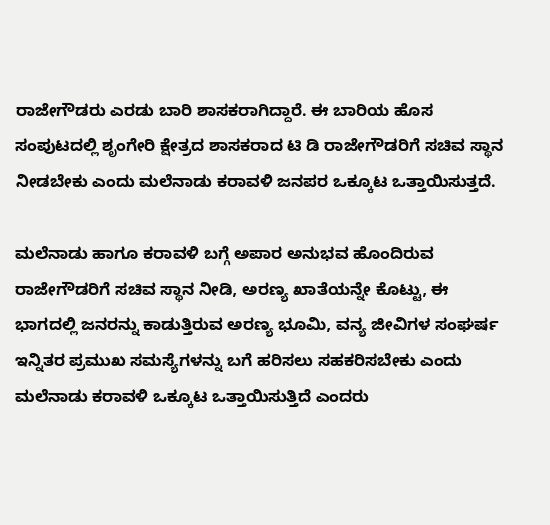ರಾಜೇಗೌಡರು ಎರಡು ಬಾರಿ ಶಾಸಕರಾಗಿದ್ದಾರೆ. ಈ ಬಾರಿಯ ಹೊಸ ಸಂಪುಟದಲ್ಲಿ ಶೃಂಗೇರಿ ಕ್ಷೇತ್ರದ ಶಾಸಕರಾದ ಟಿ ಡಿ ರಾಜೇಗೌಡರಿಗೆ ಸಚಿವ ಸ್ಥಾನ ನೀಡಬೇಕು ಎಂದು ಮಲೆನಾಡು ಕರಾವಳಿ ಜನಪರ ಒಕ್ಕೂಟ ಒತ್ತಾಯಿಸುತ್ತದೆ.

ಮಲೆನಾಡು ಹಾಗೂ ಕರಾವಳಿ ಬಗ್ಗೆ ಅಪಾರ ಅನುಭವ ಹೊಂದಿರುವ ರಾಜೇಗೌಡರಿಗೆ ಸಚಿವ ಸ್ಥಾನ ನೀಡಿ, ಅರಣ್ಯ ಖಾತೆಯನ್ನೇ ಕೊಟ್ಟು, ಈ ಭಾಗದಲ್ಲಿ ಜನರನ್ನು ಕಾಡುತ್ತಿರುವ ಅರಣ್ಯ ಭೂಮಿ, ವನ್ಯ ಜೀವಿಗಳ ಸಂಘರ್ಷ ಇನ್ನಿತರ ಪ್ರಮುಖ ಸಮಸ್ಯೆಗಳನ್ನು ಬಗೆ ಹರಿಸಲು ಸಹಕರಿಸಬೇಕು ಎಂದು ಮಲೆನಾಡು ಕರಾವಳಿ ಒಕ್ಕೂಟ ಒತ್ತಾಯಿಸುತ್ತಿದೆ ಎಂದರು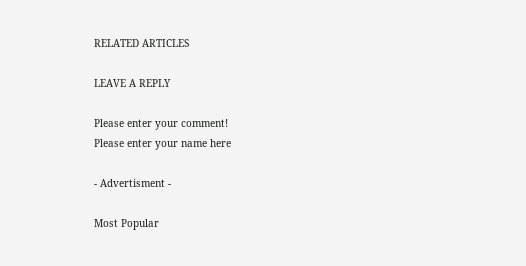RELATED ARTICLES

LEAVE A REPLY

Please enter your comment!
Please enter your name here

- Advertisment -

Most Popular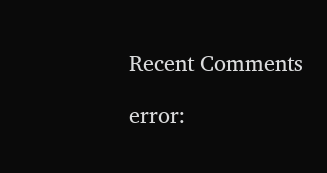Recent Comments

error: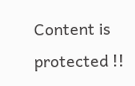Content is protected !!